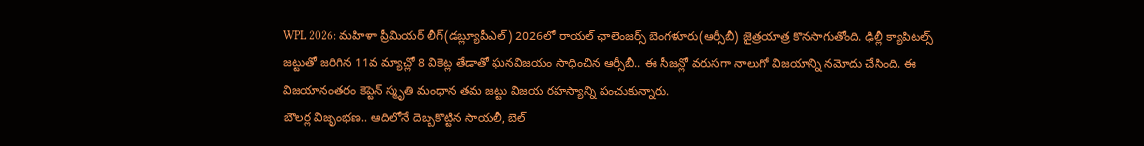WPL 2026: మహిళా ప్రీమియర్ లీగ్(డబ్ల్యూపీఎల్) 2026లో రాయల్ ఛాలెంజర్స్ బెంగళూరు(ఆర్సీబీ) జైత్రయాత్ర కొనసాగుతోంది. ఢిల్లీ క్యాపిటల్స్ జట్టుతో జరిగిన 11వ మ్యాచ్లో 8 వికెట్ల తేడాతో ఘనవిజయం సాధించిన ఆర్సీబీ.. ఈ సీజన్లో వరుసగా నాలుగో విజయాన్ని నమోదు చేసింది. ఈ విజయానంతరం కెప్టెన్ స్మృతి మంధాన తమ జట్టు విజయ రహస్యాన్ని పంచుకున్నారు.
బౌలర్ల విజృంభణ.. ఆదిలోనే దెబ్బకొట్టిన సాయలీ, బెల్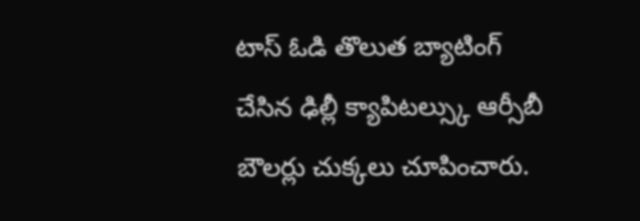టాస్ ఓడి తొలుత బ్యాటింగ్ చేసిన ఢిల్లీ క్యాపిటల్స్కు ఆర్సీబీ బౌలర్లు చుక్కలు చూపించారు.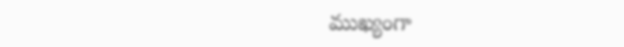ముఖ్యంగా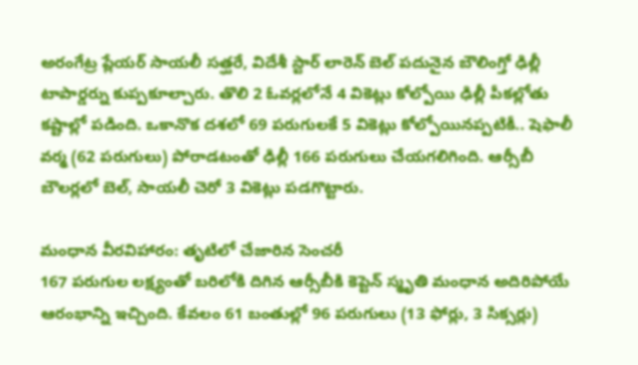అరంగేట్ర ప్లేయర్ సాయలీ సత్ఘరే, విదేశీ స్టార్ లారెన్ బెల్ పదునైన బౌలింగ్తో ఢిల్లీ టాపార్డర్ను కుప్పకూల్చారు. తొలి 2 ఓవర్లలోనే 4 వికెట్లు కోల్పోయి ఢిల్లీ పీకల్లోతు కష్టాల్లో పడింది. ఒకానొక దశలో 69 పరుగులకే 5 వికెట్లు కోల్పోయినప్పటికీ.. షెఫాలీ వర్మ (62 పరుగులు) పోరాడటంతో ఢిల్లీ 166 పరుగులు చేయగలిగింది. ఆర్సీబీ బౌలర్లలో బెల్, సాయలీ చెరో 3 వికెట్లు పడగొట్టారు.

మంధాన వీరవిహారం: తృటిలో చేజారిన సెంచరీ
167 పరుగుల లక్ష్యంతో బరిలోకి దిగిన ఆర్సీబీకి కెప్టెన్ స్మృతి మంధాన అదిరిపోయే ఆరంభాన్ని ఇచ్చింది. కేవలం 61 బంతుల్లో 96 పరుగులు (13 ఫోర్లు, 3 సిక్సర్లు)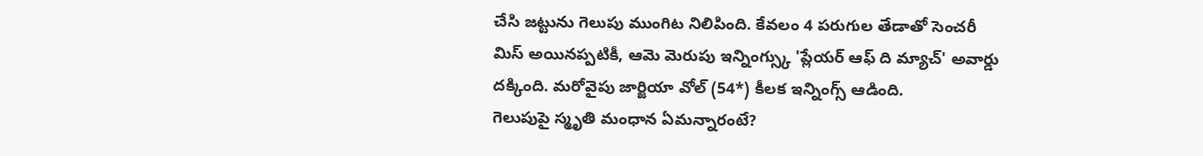చేసి జట్టును గెలుపు ముంగిట నిలిపింది. కేవలం 4 పరుగుల తేడాతో సెంచరీ మిస్ అయినప్పటికీ, ఆమె మెరుపు ఇన్నింగ్స్కు 'ప్లేయర్ ఆఫ్ ది మ్యాచ్' అవార్డు దక్కింది. మరోవైపు జార్జియా వోల్ (54*) కీలక ఇన్నింగ్స్ ఆడింది.
గెలుపుపై స్మృతి మంధాన ఏమన్నారంటే?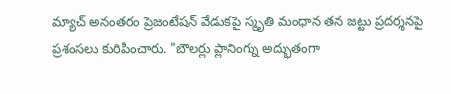మ్యాచ్ అనంతరం ప్రెజంటేషన్ వేడుకపై స్మృతి మంధాన తన జట్టు ప్రదర్శనపై ప్రశంసలు కురిపించారు. "బౌలర్లు ప్లానింగ్ను అద్భుతంగా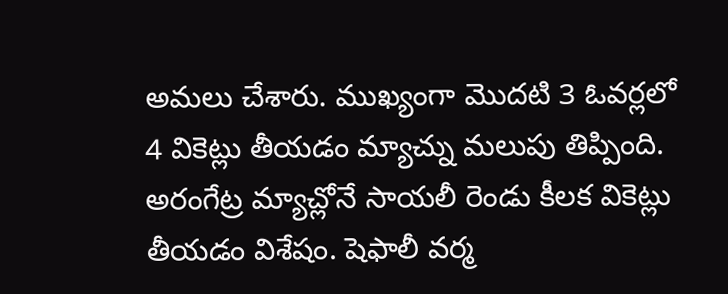అమలు చేశారు. ముఖ్యంగా మొదటి 3 ఓవర్లలో 4 వికెట్లు తీయడం మ్యాచ్ను మలుపు తిప్పింది. అరంగేట్ర మ్యాచ్లోనే సాయలీ రెండు కీలక వికెట్లు తీయడం విశేషం. షెఫాలీ వర్మ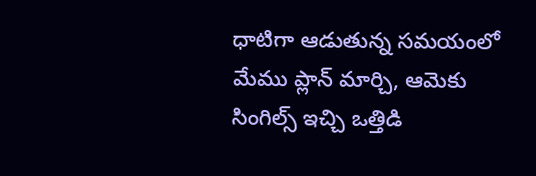ధాటిగా ఆడుతున్న సమయంలో మేము ప్లాన్ మార్చి, ఆమెకు సింగిల్స్ ఇచ్చి ఒత్తిడి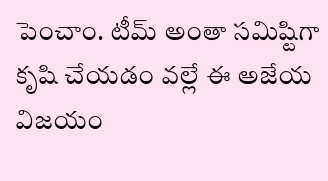పెంచాం. టీమ్ అంతా సమిష్టిగా కృషి చేయడం వల్లే ఈ అజేయ విజయం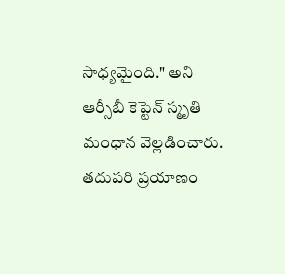సాధ్యమైంది." అని ఆర్సీబీ కెప్టెన్ స్మృతి మంధాన వెల్లడించారు.
తదుపరి ప్రయాణం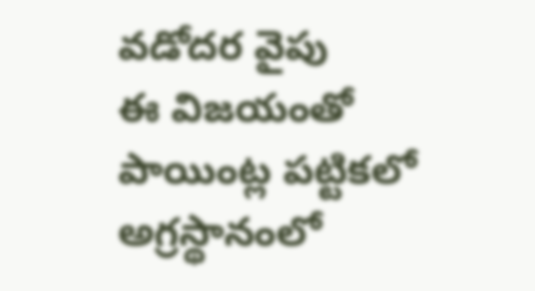వడోదర వైపు
ఈ విజయంతో పాయింట్ల పట్టికలో అగ్రస్థానంలో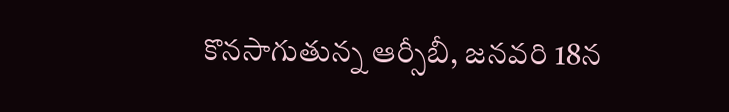కొనసాగుతున్న ఆర్సీబీ, జనవరి 18న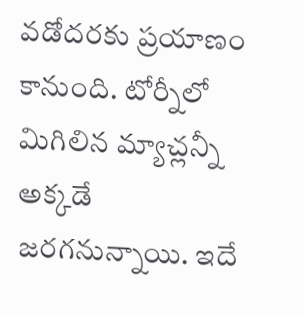వడోదరకు ప్రయాణం కానుంది. టోర్నీలో మిగిలిన మ్యాచ్లన్నీ అక్కడే జరగనున్నాయి. ఇదే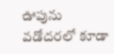ఊపును వడోదరలో కూడా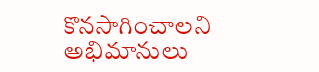కొనసాగించాలని అభిమానులు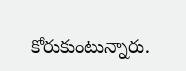కోరుకుంటున్నారు.